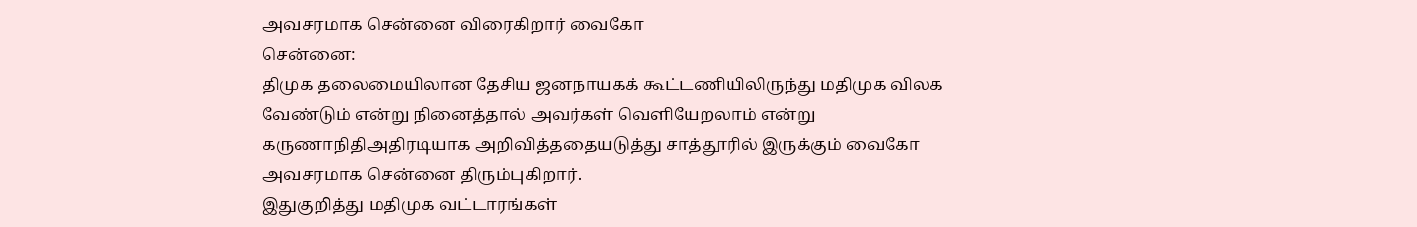அவசரமாக சென்னை விரைகிறார் வைகோ
சென்னை:
திமுக தலைமையிலான தேசிய ஜனநாயகக் கூட்டணியிலிருந்து மதிமுக விலக வேண்டும் என்று நினைத்தால் அவர்கள் வெளியேறலாம் என்று கருணாநிதிஅதிரடியாக அறிவித்ததையடுத்து சாத்தூரில் இருக்கும் வைகோ அவசரமாக சென்னை திரும்புகிறார்.
இதுகுறித்து மதிமுக வட்டாரங்கள்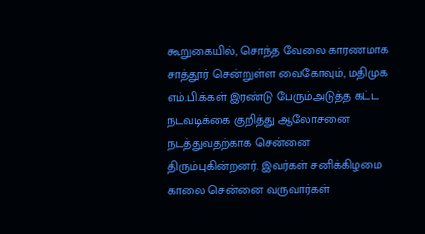கூறுகையில், சொந்த வேலை காரணமாக சாத்தூர் சென்றுள்ள வைகோவும், மதிமுக எம்.பி.க்கள் இரண்டு பேரும்அடுத்த கட்ட நடவடிக்கை குறித்து ஆலோசனை நடத்துவதற்காக சென்னை திரும்புகின்றனர். இவர்கள் சனிக்கிழமை காலை சென்னை வருவார்கள்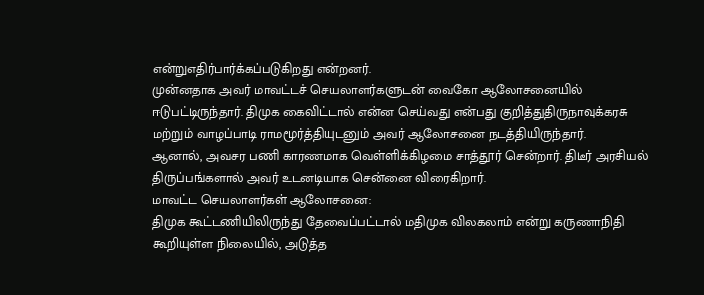என்றுஎதிர்பார்க்கப்படுகிறது என்றனர்.
முன்னதாக அவர் மாவட்டச் செயலாளர்களுடன் வைகோ ஆலோசனையில் ஈடுபட்டிருந்தார். திமுக கைவிட்டால் என்ன செய்வது என்பது குறித்துதிருநாவுக்கரசு மற்றும் வாழப்பாடி ராமமூர்த்தியுடனும் அவர் ஆலோசனை நடத்தியிருந்தார்.
ஆனால், அவசர பணி காரணமாக வெள்ளிக்கிழமை சாத்தூர் சென்றார். திடீர் அரசியல் திருப்பங்களால் அவர் உடனடியாக சென்னை விரைகிறார்.
மாவட்ட செயலாளர்கள் ஆலோசனை:
திமுக கூட்டணியிலிருந்து தேவைப்பட்டால் மதிமுக விலகலாம் என்று கருணாநிதி கூறியுள்ள நிலையில், அடுத்த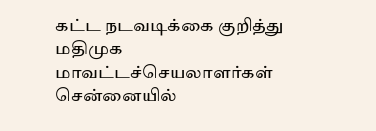கட்ட நடவடிக்கை குறித்து மதிமுக மாவட்டச்செயலாளர்கள் சென்னையில்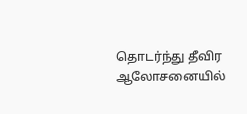தொடர்ந்து தீவிர ஆலோசனையில்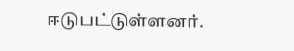ஈடுபட்டுள்ளனர்.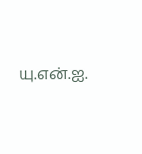யு.என்.ஐ.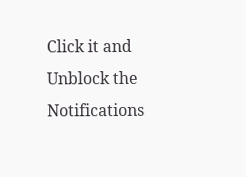Click it and Unblock the Notifications